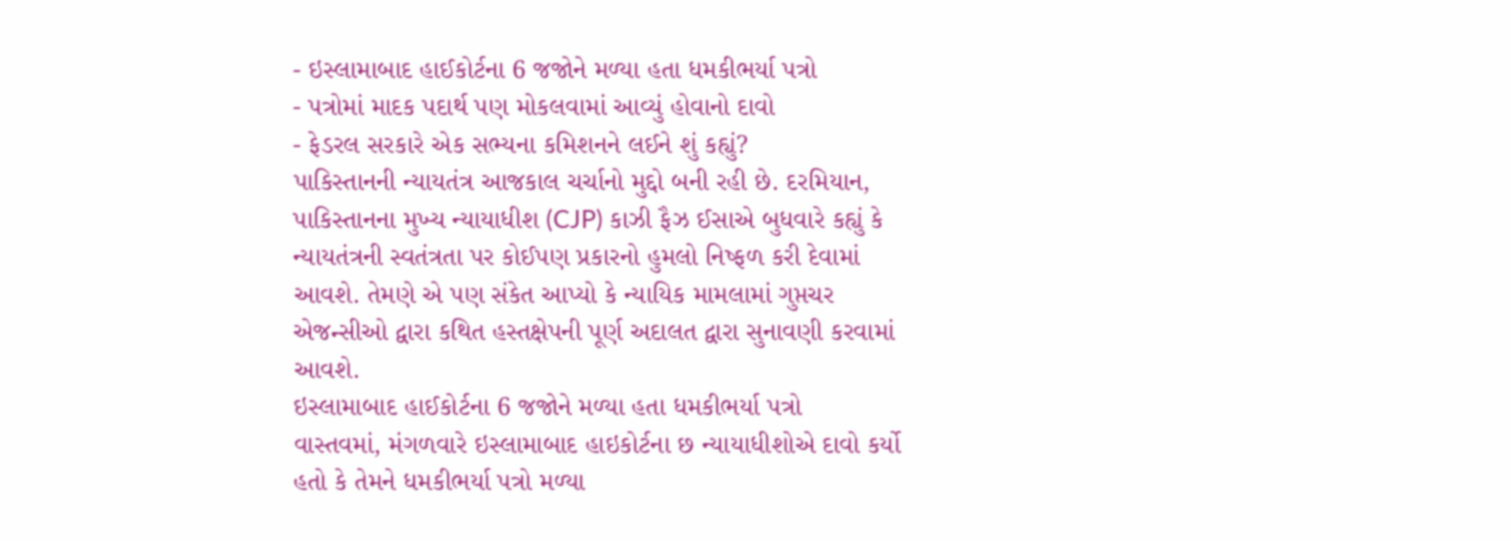- ઇસ્લામાબાદ હાઈકોર્ટના 6 જજોને મળ્યા હતા ધમકીભર્યા પત્રો
- પત્રોમાં માદક પદાર્થ પણ મોકલવામાં આવ્યું હોવાનો દાવો
- ફેડરલ સરકારે એક સભ્યના કમિશનને લઈને શું કહ્યું?
પાકિસ્તાનની ન્યાયતંત્ર આજકાલ ચર્ચાનો મુદ્દો બની રહી છે. દરમિયાન, પાકિસ્તાનના મુખ્ય ન્યાયાધીશ (CJP) કાઝી ફૈઝ ઈસાએ બુધવારે કહ્યું કે ન્યાયતંત્રની સ્વતંત્રતા પર કોઈપણ પ્રકારનો હુમલો નિષ્ફળ કરી દેવામાં આવશે. તેમણે એ પણ સંકેત આપ્યો કે ન્યાયિક મામલામાં ગુપ્તચર એજન્સીઓ દ્વારા કથિત હસ્તક્ષેપની પૂર્ણ અદાલત દ્વારા સુનાવણી કરવામાં આવશે.
ઇસ્લામાબાદ હાઈકોર્ટના 6 જજોને મળ્યા હતા ધમકીભર્યા પત્રો
વાસ્તવમાં, મંગળવારે ઇસ્લામાબાદ હાઇકોર્ટના છ ન્યાયાધીશોએ દાવો કર્યો હતો કે તેમને ધમકીભર્યા પત્રો મળ્યા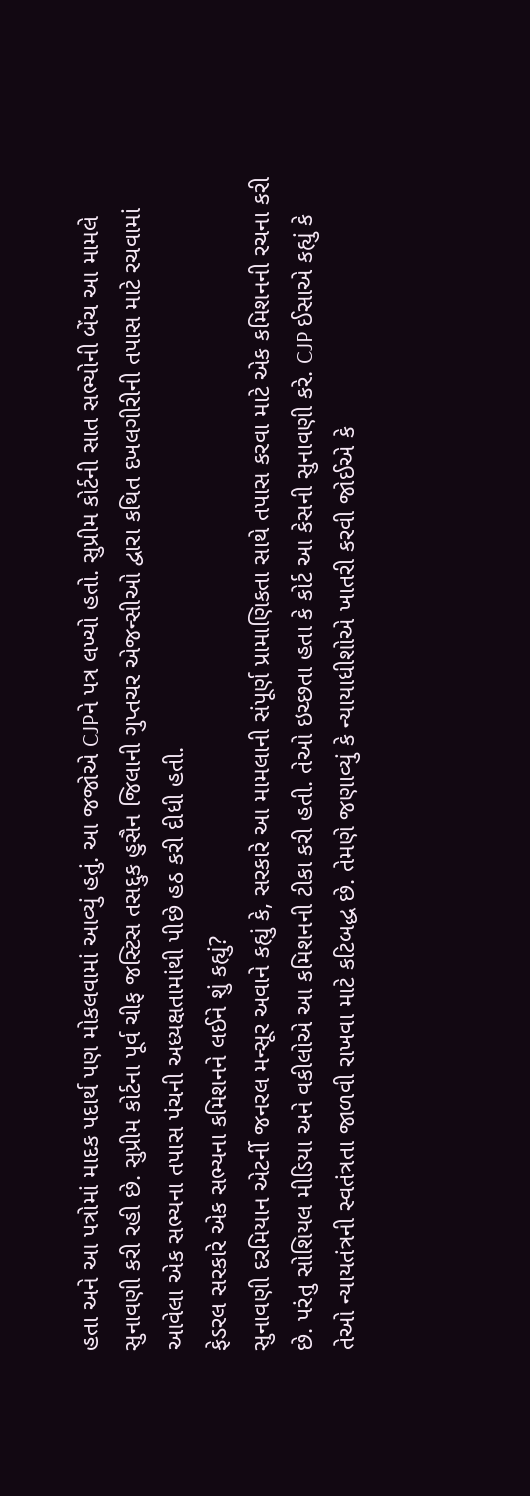હતા અને આ પત્રોમાં માદક પદાર્થ પણ મોકલવામાં આવ્યું હતું. આ જજોએ CJPને પત્ર લખ્યો હતો. સુપ્રીમ કોર્ટની સાત સભ્યોની બેંચ આ મામલે સુનાવણી કરી રહી છે. સુપ્રીમ કોર્ટના પૂર્વ ચીફ જસ્ટિસ તસદ્દુક હુસૈન જિલાની ગુપ્તચર એજન્સીઓ દ્વારા કથિત દખલગીરીની તપાસ માટે રચવામાં આવેલા એક સભ્યના તપાસ પંચની અધ્યક્ષતામાંથી પીછે હઠ કરી દીધી હતી.
ફેડરલ સરકારે એક સભ્યના કમિશનને લઈને શું કહ્યું?
સુનાવણી દરમિયાન એટર્ની જનરલ મન્સૂર અવાને કહ્યું કે, સરકારે આ મામલાની સંપૂર્ણ પ્રામાણિકતા સાથે તપાસ કરવા માટે એક કમિશનની રચના કરી છે. પરંતુ સોશિયલ મીડિયા અને વકીલોએ આ કમિશનની ટીકા કરી હતી. તેઓ ઇચ્છતા હતા કે કોર્ટ આ કેસની સુનાવણી કરે. CJP ઈસાએ કહ્યું કે તેઓ ન્યાયતંત્રની સ્વતંત્રતા જાળવી રાખવા માટે કટિબદ્ધ છે. તેમણે જણાવ્યું કે ન્યાયાધીશોએ ખાતરી કરવી જોઈએ કે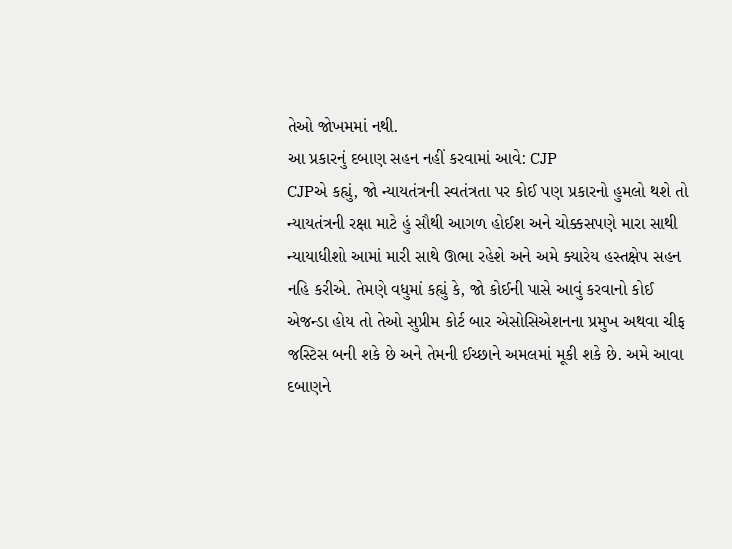તેઓ જોખમમાં નથી.
આ પ્રકારનું દબાણ સહન નહીં કરવામાં આવે: CJP
CJPએ કહ્યું, જો ન્યાયતંત્રની સ્વતંત્રતા પર કોઈ પણ પ્રકારનો હુમલો થશે તો ન્યાયતંત્રની રક્ષા માટે હું સૌથી આગળ હોઈશ અને ચોક્કસપણે મારા સાથી ન્યાયાધીશો આમાં મારી સાથે ઊભા રહેશે અને અમે ક્યારેય હસ્તક્ષેપ સહન નહિ કરીએ. તેમણે વધુમાં કહ્યું કે, જો કોઈની પાસે આવું કરવાનો કોઈ એજન્ડા હોય તો તેઓ સુપ્રીમ કોર્ટ બાર એસોસિએશનના પ્રમુખ અથવા ચીફ જસ્ટિસ બની શકે છે અને તેમની ઈચ્છાને અમલમાં મૂકી શકે છે. અમે આવા દબાણને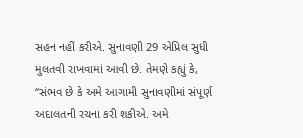સહન નહીં કરીએ. સુનાવણી 29 એપ્રિલ સુધી મુલતવી રાખવામાં આવી છે. તેમણે કહ્યું કે, “સંભવ છે કે અમે આગામી સુનાવણીમાં સંપૂર્ણ અદાલતની રચના કરી શકીએ. અમે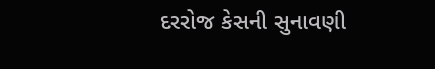દરરોજ કેસની સુનાવણી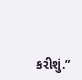કરીશું.”